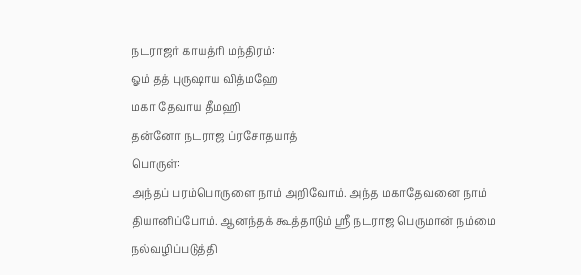நடராஜர் காயத்ரி மந்திரம்:
ஓம் தத் புருஷாய வித்மஹே
மகா தேவாய தீமஹி
தன்னோ நடராஜ ப்ரசோதயாத்
பொருள்:
அந்தப் பரம்பொருளை நாம் அறிவோம். அந்த மகாதேவனை நாம் தியானிப்போம். ஆனந்தக் கூத்தாடும் ஸ்ரீ நடராஜ பெருமான் நம்மை நல்வழிப்படுத்தி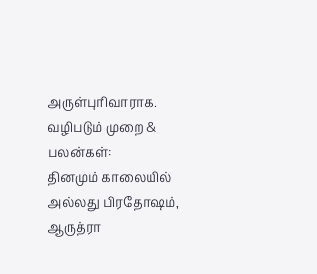அருள்புரிவாராக.
வழிபடும் முறை & பலன்கள்:
தினமும் காலையில் அல்லது பிரதோஷம், ஆருத்ரா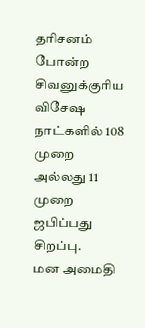தரிசனம் போன்ற சிவனுக்குரிய விசேஷ நாட்களில் 108 முறை அல்லது 11 முறை ஜபிப்பது சிறப்பு.
மன அமைதி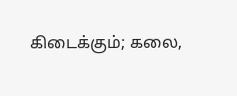கிடைக்கும்; கலை,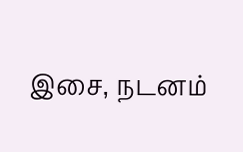இசை, நடனம்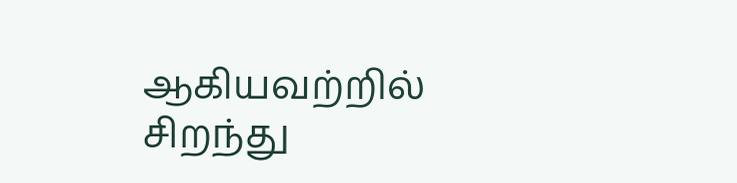ஆகியவற்றில் சிறந்து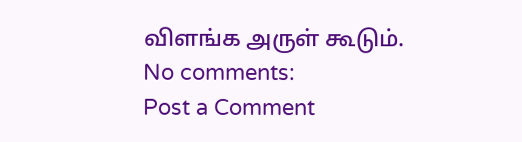விளங்க அருள் கூடும்.
No comments:
Post a Comment